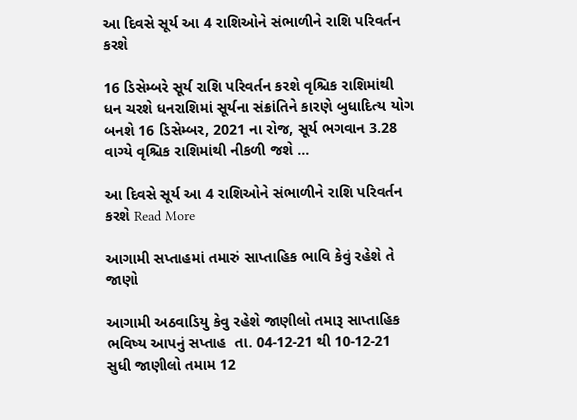આ દિવસે સૂર્ય આ 4 રાશિઓને સંભાળીને રાશિ પરિવર્તન કરશે

16 ડિસેમ્બરે સૂર્ય રાશિ પરિવર્તન કરશે વૃશ્ચિક રાશિમાંથી ધન ચરશે ધનરાશિમાં સૂર્યના સંક્રાંતિને કારણે બુધાદિત્ય યોગ બનશે 16 ડિસેમ્બર, 2021 ના રોજ, સૂર્ય ભગવાન 3.28 વાગ્યે વૃશ્ચિક રાશિમાંથી નીકળી જશે …

આ દિવસે સૂર્ય આ 4 રાશિઓને સંભાળીને રાશિ પરિવર્તન કરશે Read More

આગામી સપ્તાહમાં તમારું સાપ્તાહિક ભાવિ કેવું રહેશે તે જાણો

આગામી અઠવાડિયુ કેવુ રહેશે જાણીલો તમારૂ સાપ્તાહિક ભવિષ્ય આપનું સપ્તાહ  તા. 04-12-21 થી 10-12-21 સુધી જાણીલો તમામ 12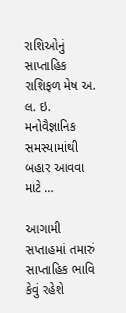રાશિઓનું સાપ્તાહિક રાશિફળ મેષ અ. લ. ઇ. મનોવૈજ્ઞાનિક સમસ્યામાંથી બહાર આવવા માટે …

આગામી સપ્તાહમાં તમારું સાપ્તાહિક ભાવિ કેવું રહેશે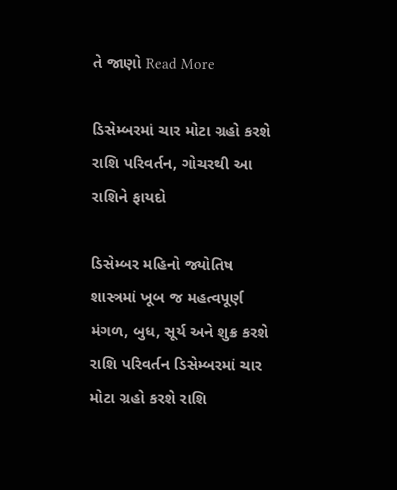તે જાણો Read More

ડિસેમ્બરમાં ચાર મોટા ગ્રહો કરશે રાશિ પરિવર્તન, ગોચરથી આ રાશિને ફાયદો

ડિસેમ્બર મહિનો જ્યોતિષ શાસ્ત્રમાં ખૂબ જ મહત્વપૂર્ણ મંગળ, બુધ, સૂર્ય અને શુક્ર કરશે રાશિ પરિવર્તન ડિસેમ્બરમાં ચાર મોટા ગ્રહો કરશે રાશિ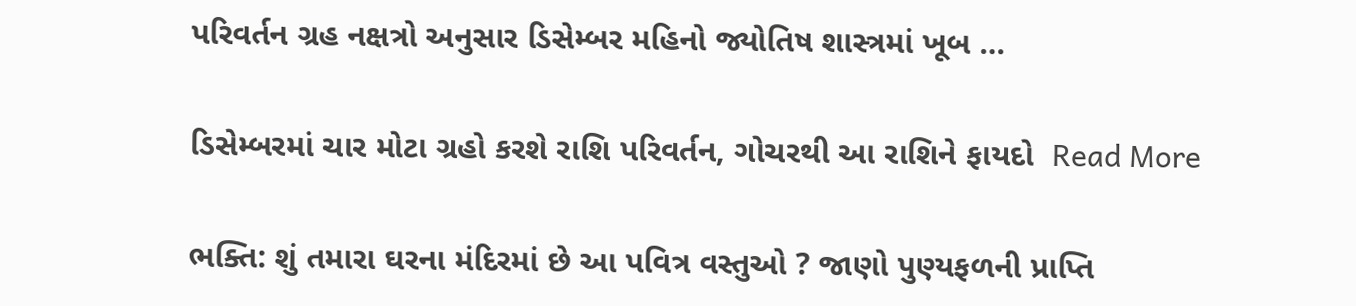પરિવર્તન ગ્રહ નક્ષત્રો અનુસાર ડિસેમ્બર મહિનો જ્યોતિષ શાસ્ત્રમાં ખૂબ …

ડિસેમ્બરમાં ચાર મોટા ગ્રહો કરશે રાશિ પરિવર્તન, ગોચરથી આ રાશિને ફાયદો  Read More

ભક્તિ: શું તમારા ઘરના મંદિરમાં છે આ પવિત્ર વસ્તુઓ ? જાણો પુણ્યફળની પ્રાપ્તિ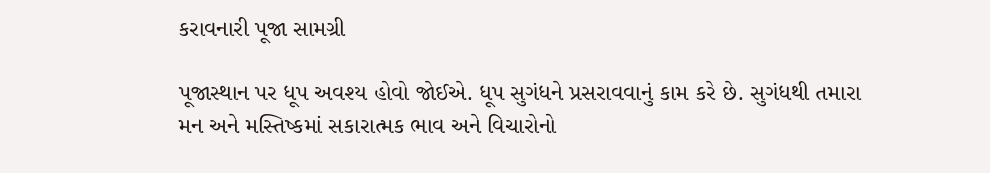કરાવનારી પૂજા સામગ્રી

પૂજાસ્થાન પર ધૂપ અવશ્ય હોવો જોઈએ. ધૂપ સુગંધને પ્રસરાવવાનું કામ કરે છે. સુગંધથી તમારા મન અને મસ્તિષ્કમાં સકારાત્મક ભાવ અને વિચારોનો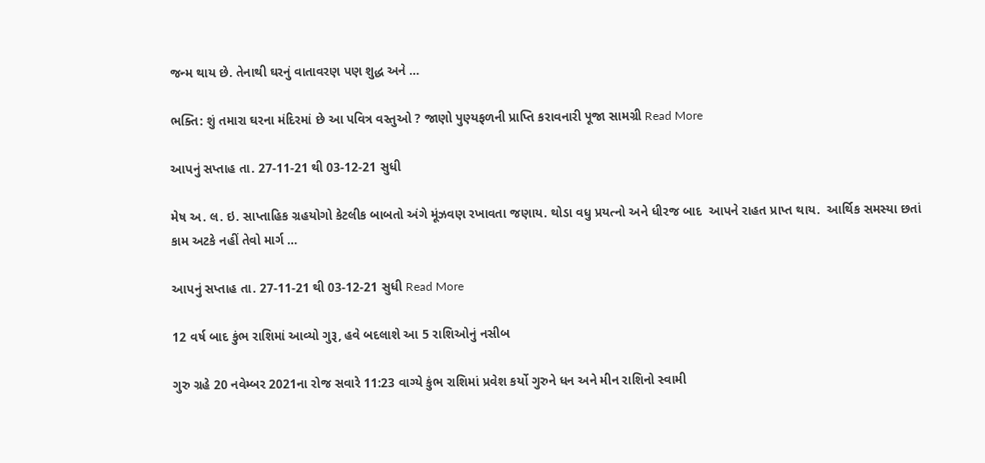જન્મ થાય છે. તેનાથી ઘરનું વાતાવરણ પણ શુદ્ધ અને …

ભક્તિ: શું તમારા ઘરના મંદિરમાં છે આ પવિત્ર વસ્તુઓ ? જાણો પુણ્યફળની પ્રાપ્તિ કરાવનારી પૂજા સામગ્રી Read More

આપનું સપ્તાહ તા. 27-11-21 થી 03-12-21 સુધી

મેષ અ. લ. ઇ. સાપ્તાહિક ગ્રહયોગો કેટલીક બાબતો અંગે મૂંઝવણ રખાવતા જણાય. થોડા વધુ પ્રયત્નો અને ધીરજ બાદ  આપને રાહત પ્રાપ્ત થાય.  આર્થિક સમસ્યા છતાં કામ અટકે નહીં તેવો માર્ગ …

આપનું સપ્તાહ તા. 27-11-21 થી 03-12-21 સુધી Read More

12 વર્ષ બાદ કુંભ રાશિમાં આવ્યો ગુરૂ, હવે બદલાશે આ 5 રાશિઓનું નસીબ

ગુરુ ગ્રહે 20 નવેમ્બર 2021ના રોજ સવારે 11:23 વાગ્યે કુંભ રાશિમાં પ્રવેશ કર્યો ગુરુને ધન અને મીન રાશિનો સ્વામી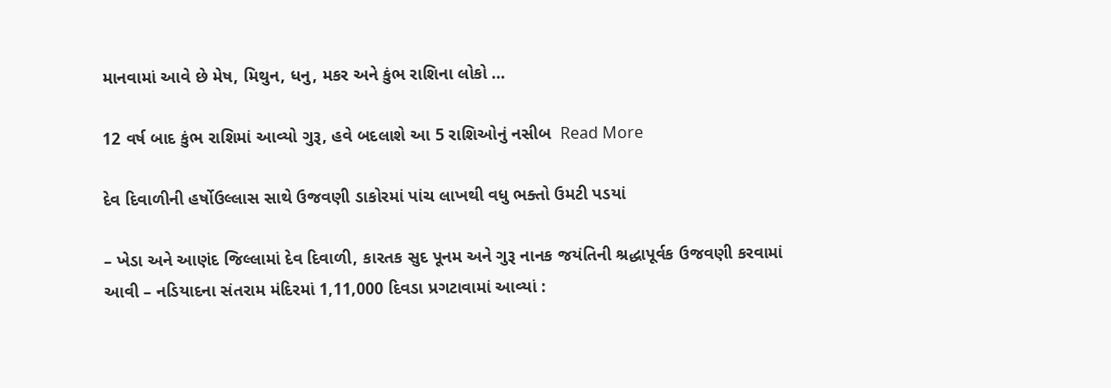માનવામાં આવે છે મેષ, મિથુન, ધનુ, મકર અને કુંભ રાશિના લોકો …

12 વર્ષ બાદ કુંભ રાશિમાં આવ્યો ગુરૂ, હવે બદલાશે આ 5 રાશિઓનું નસીબ  Read More

દેવ દિવાળીની હર્ષોઉલ્લાસ સાથે ઉજવણી ડાકોરમાં પાંચ લાખથી વધુ ભક્તો ઉમટી પડયાં

– ખેડા અને આણંદ જિલ્લામાં દેવ દિવાળી, કારતક સુદ પૂનમ અને ગુરૂ નાનક જયંતિની શ્રદ્ધાપૂર્વક ઉજવણી કરવામાં આવી – નડિયાદના સંતરામ મંદિરમાં 1,11,000 દિવડા પ્રગટાવામાં આવ્યાં :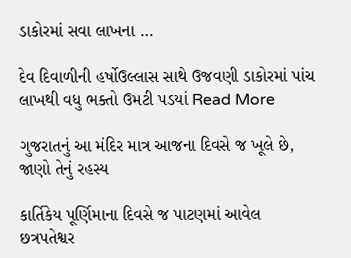ડાકોરમાં સવા લાખના …

દેવ દિવાળીની હર્ષોઉલ્લાસ સાથે ઉજવણી ડાકોરમાં પાંચ લાખથી વધુ ભક્તો ઉમટી પડયાં Read More

ગુજરાતનું આ મંદિર માત્ર આજના દિવસે જ ખૂલે છે, જાણો તેનું રહસ્ય

કાર્તિકેય પૂર્ણિમાના દિવસે જ પાટણમાં આવેલ છત્રપતેશ્વર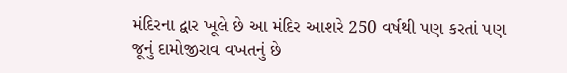મંદિરના દ્વાર ખૂલે છે આ મંદિર આશરે 250 વર્ષથી પણ કરતાં પણ જૂનું દામોજીરાવ વખતનું છે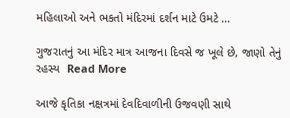મહિલાઓ અને ભકતો મંદિરમાં દર્શન માટે ઉમટે …

ગુજરાતનું આ મંદિર માત્ર આજના દિવસે જ ખૂલે છે, જાણો તેનું રહસ્ય  Read More

આજે કૃતિકા નક્ષત્રમાં દેવદિવાળીની ઉજવણી સાથે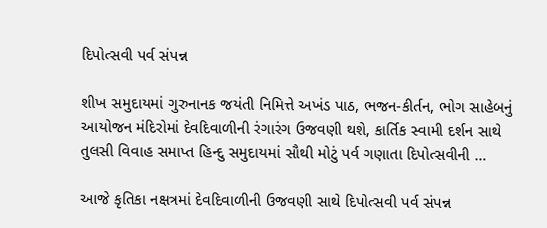દિપોત્સવી પર્વ સંપન્ન

શીખ સમુદાયમાં ગુરુનાનક જયંતી નિમિત્તે અખંડ પાઠ, ભજન-કીર્તન, ભોગ સાહેબનું આયોજન મંદિરોમાં દેવદિવાળીની રંગારંગ ઉજવણી થશે, કાર્તિક સ્વામી દર્શન સાથે તુલસી વિવાહ સમાપ્ત હિન્દુ સમુદાયમાં સૌથી મોટું પર્વ ગણાતા દિપોત્સવીની …

આજે કૃતિકા નક્ષત્રમાં દેવદિવાળીની ઉજવણી સાથે દિપોત્સવી પર્વ સંપન્ન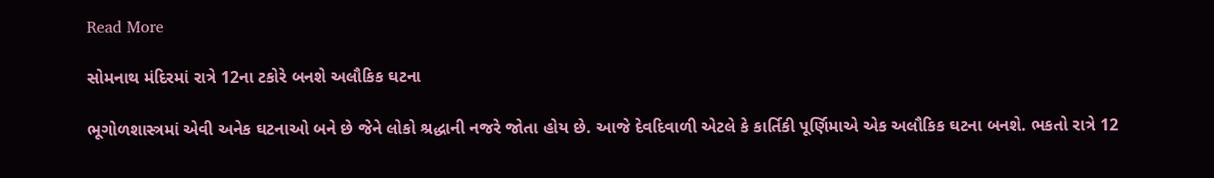Read More

સોમનાથ મંદિરમાં રાત્રે 12ના ટકોરે બનશે અલૌકિક ઘટના

ભૂગોળશાસ્ત્રમાં એવી અનેક ઘટનાઓ બને છે જેને લોકો શ્રદ્ધાની નજરે જોતા હોય છે. આજે દેવદિવાળી એટલે કે કાર્તિકી પૂર્ણિમાએ એક અલૌકિક ઘટના બનશે. ભકતો રાત્રે 12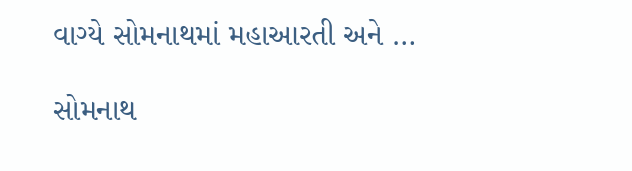વાગ્યે સોમનાથમાં મહાઆરતી અને …

સોમનાથ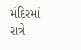મંદિરમાં રાત્રે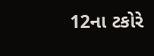12ના ટકોરે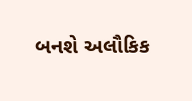બનશે અલૌકિક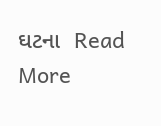ઘટના  Read More